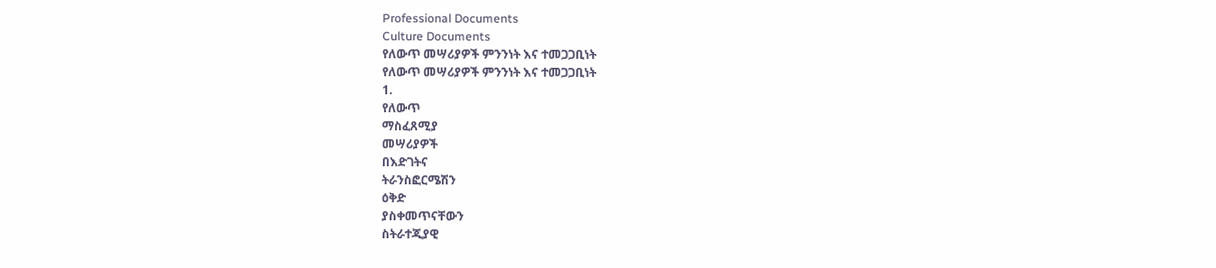Professional Documents
Culture Documents
የለውጥ መሣሪያዎች ምንንነት እና ተመጋጋቢነት
የለውጥ መሣሪያዎች ምንንነት እና ተመጋጋቢነት
1.
የለውጥ
ማስፈጸሚያ
መሣሪያዎች
በእድገትና
ትራንስፎርሜሽን
ዕቅድ
ያስቀመጥናቸውን
ስትራተጂያዊ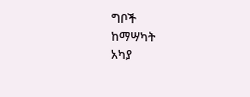ግቦች
ከማሣካት
አካያ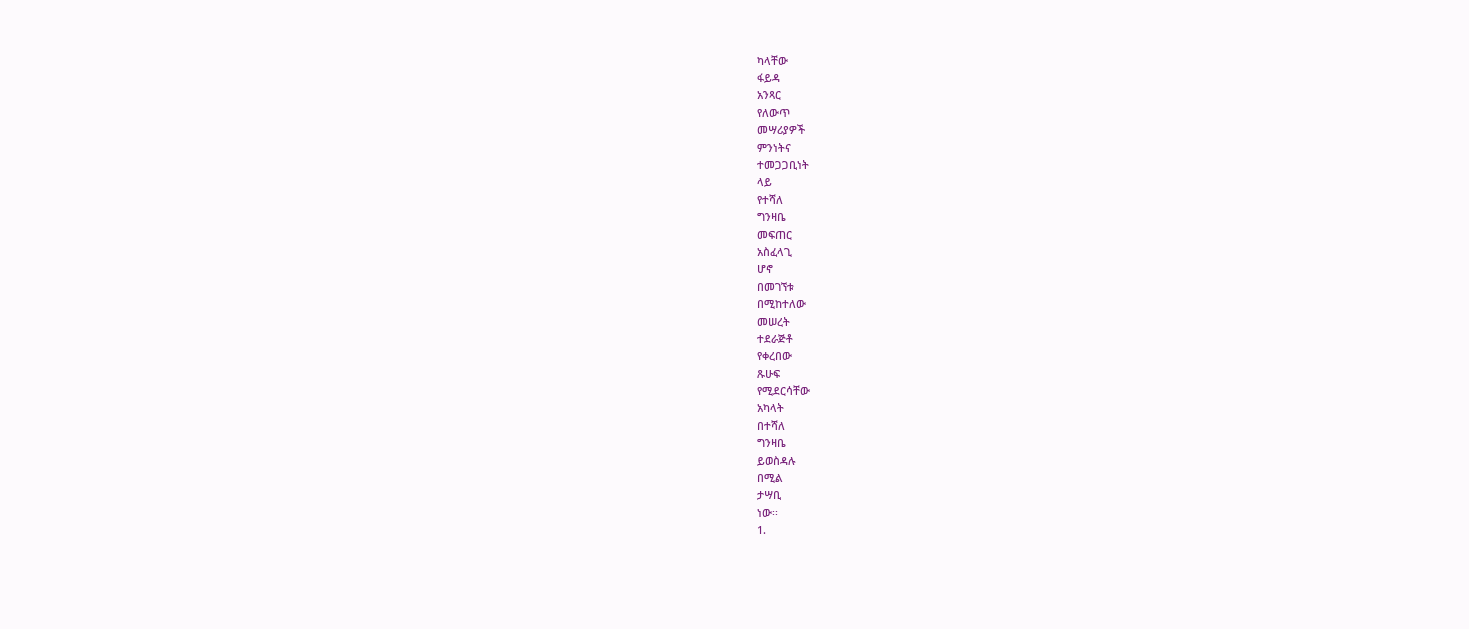ካላቸው
ፋይዳ
አንጻር
የለውጥ
መሣሪያዎች
ምንነትና
ተመጋጋቢነት
ላይ
የተሻለ
ግንዛቤ
መፍጠር
አስፈላጊ
ሆኖ
በመገኘቱ
በሚከተለው
መሠረት
ተደራጅቶ
የቀረበው
ጹሁፍ
የሚደርሳቸው
አካላት
በተሻለ
ግንዛቤ
ይወስዳሉ
በሚል
ታሣቢ
ነው፡፡
1.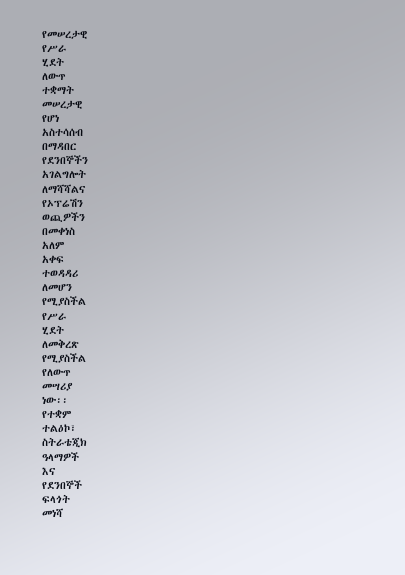የመሠረታዊ
የሥራ
ሂደት
ለውጥ
ተቋማት
መሠረታዊ
የሆነ
አስተሳሰብ
በማዳበር
የደንበኞችን
አገልግሎት
ለማሻሻልና
የኦፕሬሽን
ወጪዎችን
በመቀነስ
አለም
አቀፍ
ተወዳዳሪ
ለመሆን
የሚያስችል
የሥራ
ሂደት
ለመቅረጽ
የሚያስችል
የለውጥ
መሣሪያ
ነው፡፡
የተቋም
ተልዕኮ፣
ስትራቴጂክ
ዓላማዎች
እና
የደንበኞች
ፍላጎት
መነሻ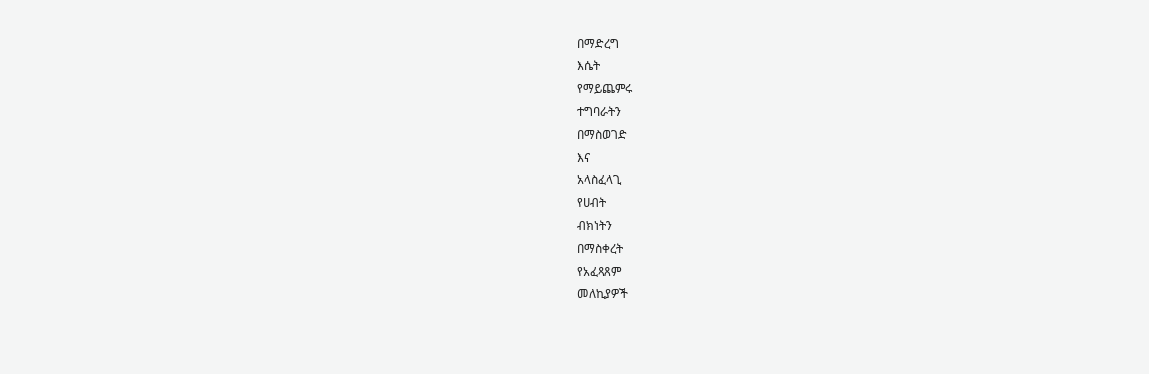በማድረግ
እሴት
የማይጨምሩ
ተግባራትን
በማስወገድ
እና
አላስፈላጊ
የሀብት
ብክነትን
በማስቀረት
የአፈጻጸም
መለኪያዎች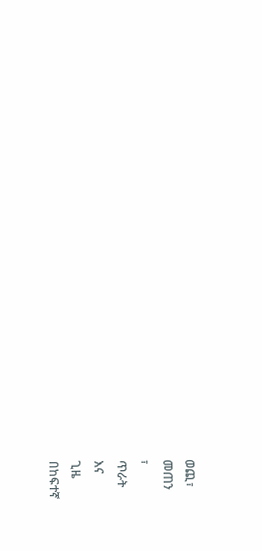ወጪ፣
መጠን
፣
ጥራት
እና
ጊዜ
በከፍተኛ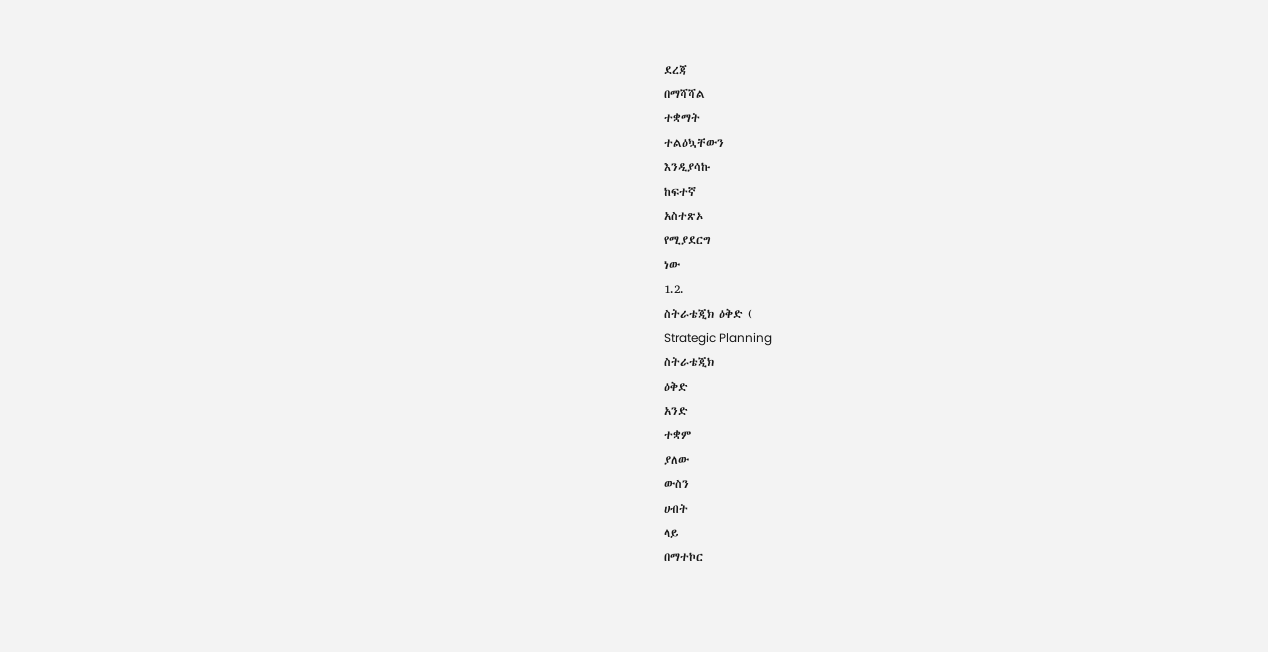ደረጃ
በማሻሻል
ተቋማት
ተልዕኳቸውን
እንዲያሳኩ
ከፍተኛ
አስተጽኦ
የሚያደርግ
ነው
1.2.
ስትራቴጂክ ዕቅድ (
Strategic Planning
ስትራቴጂክ
ዕቅድ
አንድ
ተቋም
ያለው
ውስን
ሀብት
ላይ
በማተኮር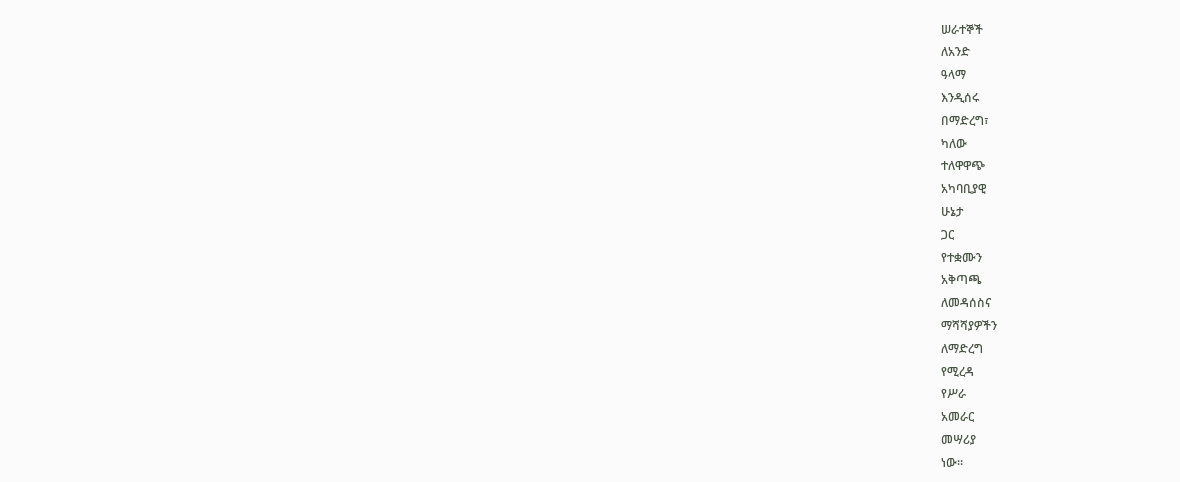ሠራተኞች
ለአንድ
ዓላማ
እንዲሰሩ
በማድረግ፣
ካለው
ተለዋዋጭ
አካባቢያዊ
ሁኔታ
ጋር
የተቋሙን
አቅጣጫ
ለመዳሰስና
ማሻሻያዎችን
ለማድረግ
የሚረዳ
የሥራ
አመራር
መሣሪያ
ነው፡፡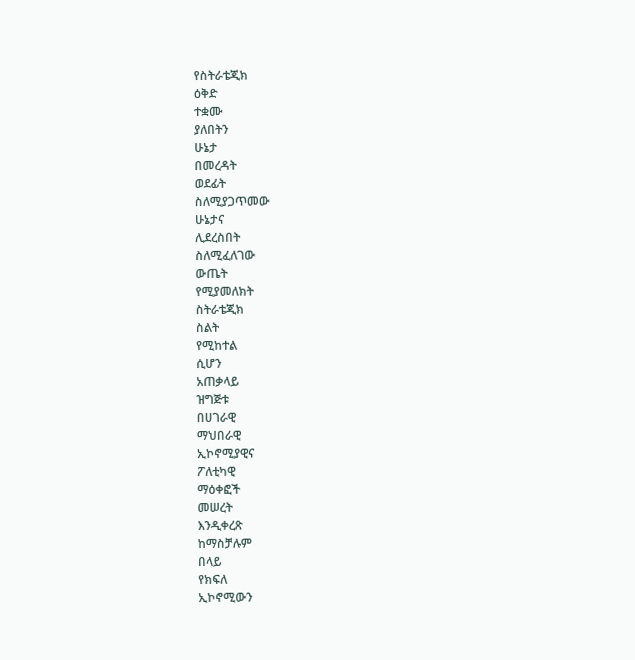የስትራቴጂክ
ዕቅድ
ተቋሙ
ያለበትን
ሁኔታ
በመረዳት
ወደፊት
ስለሚያጋጥመው
ሁኔታና
ሊደረስበት
ስለሚፈለገው
ውጤት
የሚያመለክት
ስትራቴጂክ
ስልት
የሚከተል
ሲሆን
አጠቃላይ
ዝግጅቱ
በሀገራዊ
ማህበራዊ
ኢኮኖሚያዊና
ፖለቲካዊ
ማዕቀፎች
መሠረት
እንዲቀረጽ
ከማስቻሉም
በላይ
የክፍለ
ኢኮኖሚውን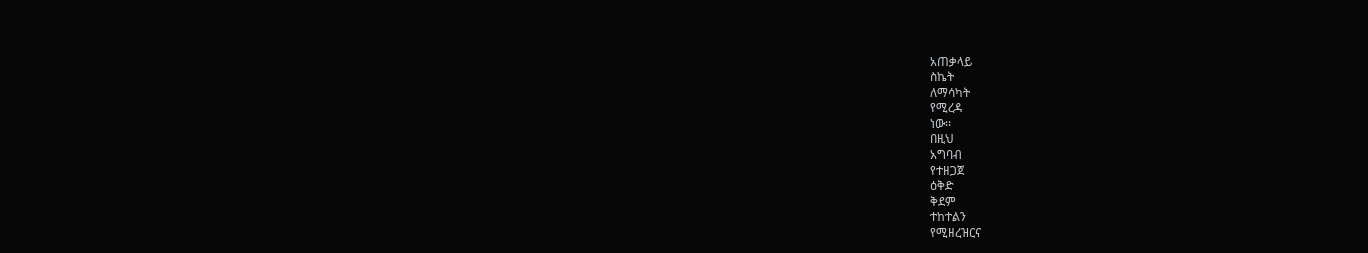አጠቃላይ
ስኬት
ለማሳካት
የሚረዳ
ነው፡፡
በዚህ
አግባብ
የተዘጋጀ
ዕቅድ
ቅደም
ተከተልን
የሚዘረዝርና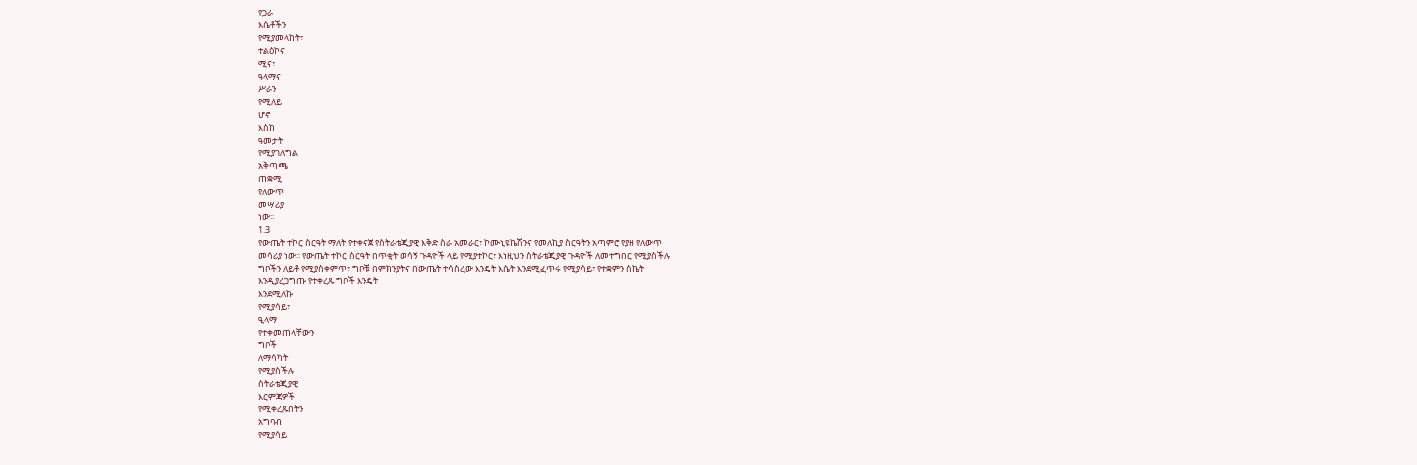የጋራ
እሴቶችን
የሚያመላከት፣
ተልዕኮና
ሚና፣
ዓላማና
ሥራን
የሚለይ
ሆኖ
እስከ
ዓመታት
የሚያገለግል
አቅጣጫ
ጠቋሚ
የለውጥ
መሣሪያ
ነው፡፡
1.3
የውጤት ተኮር ስርዓት ማለት የተቀናጀ የስትራቴጂያዊ እቅድ ስራ አመራር፣ ኮሙኒዩኬሽንና የመለኪያ ስርዓትን አጣምሮ የያዘ የለውጥ
መሳሪያ ነው፡፡ የውጤት ተኮር ስርዓት በጥቂት ወሳኝ ጉዳዮች ላይ የሚያተኮር፣ እነዚህን ስትራቴጂያዊ ጉዳዮች ለመተግበር የሚያስችሉ
ግቦችን ለይቶ የሚያስቀምጥ፣ ግቦቹ በምክንያትና በውጤት ተሳስረው እንዴት እሴት እንደሚፈጥሩ የሚያሳይ፣ የተቋምን ስኬት
እንዲያረጋግጡ የተቀረጹ ግቦች እንዴት
እንደሚለኩ
የሚያሳይ፣
ዒላማ
የተቀመጠላቸውን
ግቦች
ለማሳካት
የሚያስችሉ
ስትራቴጂያዊ
እርምጃዎች
የሚቀረጹበትን
አግባብ
የሚያሳይ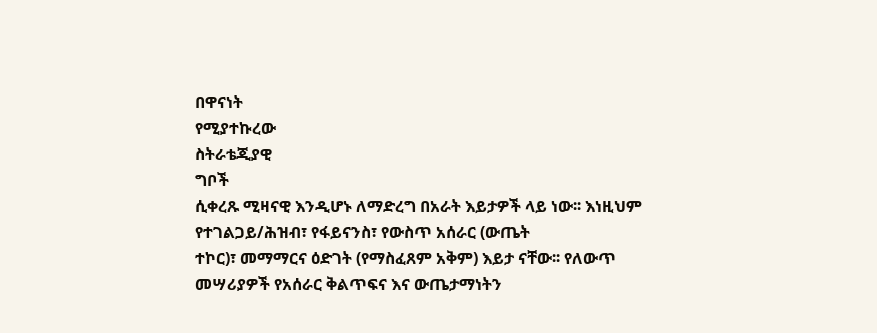በዋናነት
የሚያተኩረው
ስትራቴጂያዊ
ግቦች
ሲቀረጹ ሚዛናዊ እንዲሆኑ ለማድረግ በአራት እይታዎች ላይ ነው፡፡ እነዚህም የተገልጋይ/ሕዝብ፣ የፋይናንስ፣ የውስጥ አሰራር (ውጤት
ተኮር)፣ መማማርና ዕድገት (የማስፈጸም አቅም) እይታ ናቸው፡፡ የለውጥ መሣሪያዎች የአሰራር ቅልጥፍና እና ውጤታማነትን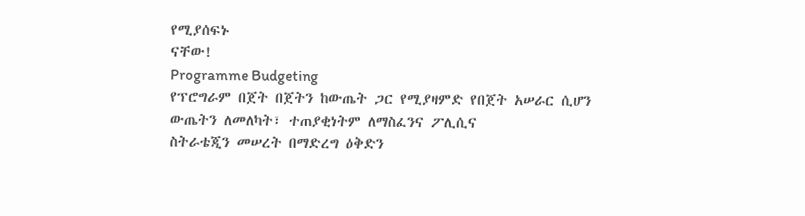የሚያሰፍኑ
ናቸው!
Programme Budgeting
የፕሮግራም በጀት በጀትን ከውጤት ጋር የሚያዛምድ የበጀት አሠራር ሲሆን ውጤትን ለመለካት፣ ተጠያቂነትም ለማስፈንና ፖሊሲና
ስትራቴጂን መሠረት በማድረግ ዕቅድን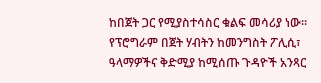ከበጀት ጋር የሚያስተሳስር ቁልፍ መሳሪያ ነው፡፡ የፕሮግራም በጀት ሃብትን ከመንግስት ፖሊሲ፣
ዓላማዎችና ቅድሚያ ከሚሰጡ ጉዳዮች አንጻር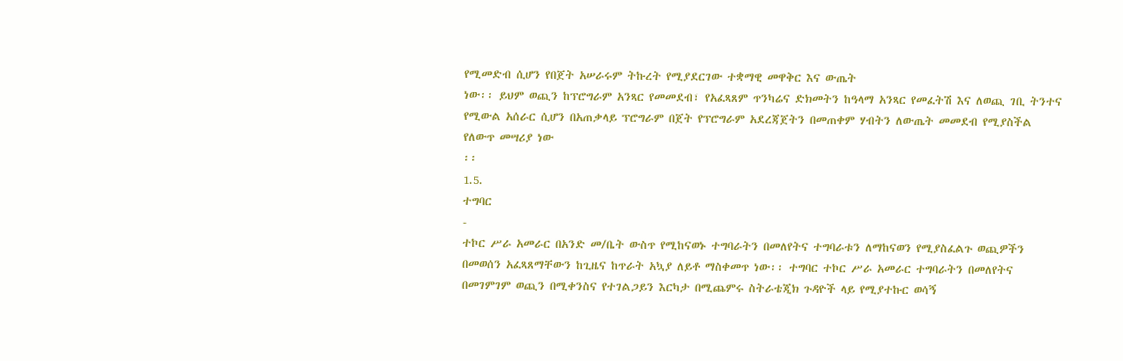የሚመድብ ሲሆን የበጀት አሠራሩም ትኩረት የሚያደርገው ተቋማዊ መዋቅር እና ውጤት
ነው፡፡ ይህም ወጪን ከፕሮግራም አንጻር የመመደብ፣ የአፈጻጸም ጥንካሬና ድክመትን ከዓላማ አንጻር የመፈትሽ እና ለወጪ ገቢ ትንተና
የሚውል አሰራር ሲሆን በአጠቃላይ ፕሮግራም በጀት የፕሮግራም አደረጃጀትን በመጠቀም ሃብትን ለውጤት መመደብ የሚያስችል
የለውጥ መሣሪያ ነው
፡፡
1.5.
ተግባር
-
ተኮር ሥራ አመራር በአንድ መ/ቤት ውስጥ የሚከናወኑ ተግባራትን በመለየትና ተግባራቱን ለማከናወን የሚያስፈልጉ ወጪዎችን
በመወሰን አፈጻጸማቸውን ከጊዜና ከጥራት አኳያ ለይቶ ማስቀመጥ ነው፡፡ ተግባር ተኮር ሥራ አመራር ተግባራትን በመለየትና
በመገምገም ወጪን በሚቀንስና የተገልጋይን እርካታ በሚጨምሩ ስትራቴጂክ ጉዳዮች ላይ የሚያተኩር ወሳኝ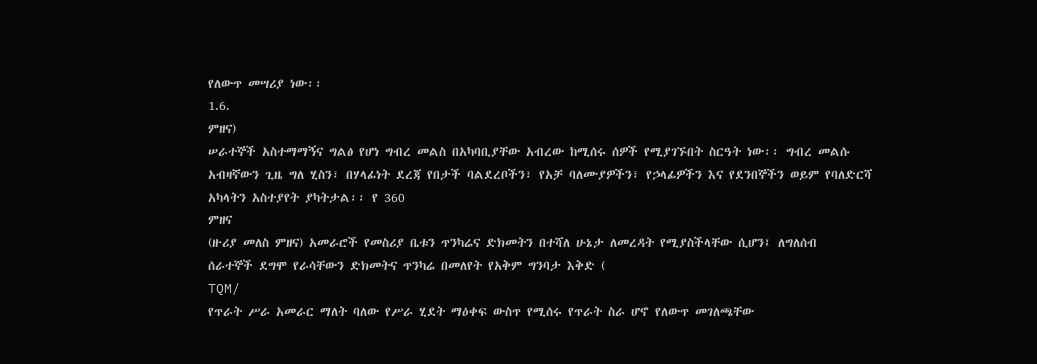የለውጥ መሣሪያ ነው፡፡
1.6.
ምዘና)
ሠራተኞች አስተማማኝና ግልፅ የሆነ ግብረ መልስ በአካባቢያቸው አብረው ከሚሰሩ ሰዎች የሚያገኙበት ስርዓት ነው፡፡ ግብረ መልሱ
አብዛኛውን ጊዜ ግለ ሂስን፣ በሃላፊነት ደረጃ የበታች ባልደረቦችን፣ የአቻ ባለሙያዎችን፣ የኃላፊዎችን እና የደንበኞችን ወይም የባለድርሻ
አካላትን አስተያየት ያካትታል፡፡ የ 360
ምዘና
(ዙሪያ መለስ ምዘና) አመራሮች የመስሪያ ቤቱን ጥንካሬና ድክመትን በተሻለ ሁኔታ ለመረዳት የሚያስችላቸው ሲሆን፤ ለግለሰብ
ሰራተኞች ደግሞ የራሳቸውን ድክመትና ጥንካሬ በመለየት የአቅም ግንባታ እቅድ (
TQM/
የጥራት ሥራ አመራር ማለት ባለው የሥራ ሂደት ማዕቀፍ ውስጥ የሚሰሩ የጥራት ስራ ሆኖ የለውጥ መገለጫቸው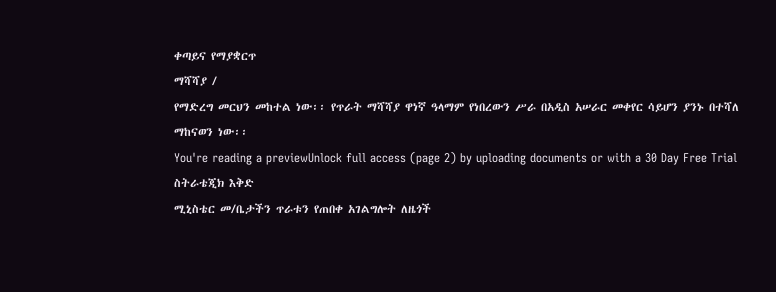ቀጣይና የማያቋርጥ
ማሻሻያ /
የማድረግ መርህን መከተል ነው፡፡ የጥራት ማሻሻያ ዋነኛ ዓላማም የነበረውን ሥራ በአዲስ አሠራር መቀየር ሳይሆን ያንኑ በተሻለ
ማከናወን ነው፡፡
You're reading a previewUnlock full access (page 2) by uploading documents or with a 30 Day Free Trial
ስትራቴጂክ እቅድ
ሚኒስቴር መ/ቤታችን ጥራቱን የጠበቀ አገልግሎት ለዜጎች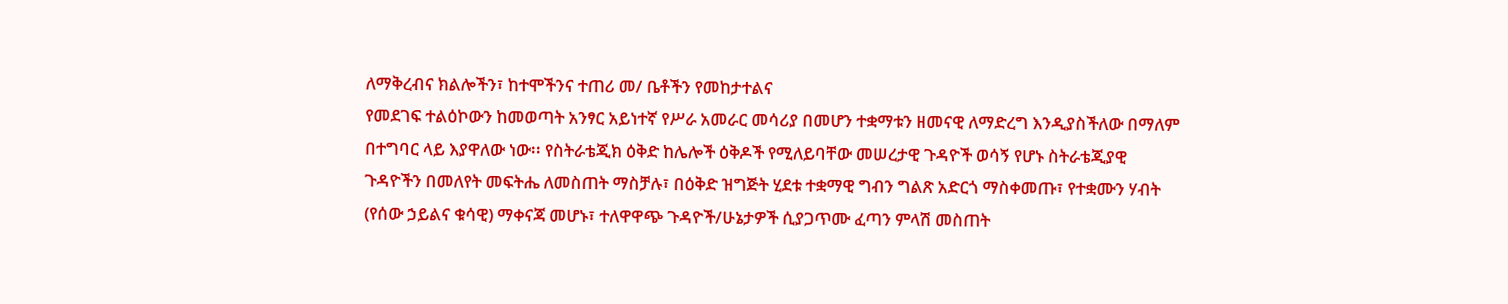ለማቅረብና ክልሎችን፣ ከተሞችንና ተጠሪ መ/ ቤቶችን የመከታተልና
የመደገፍ ተልዕኮውን ከመወጣት አንፃር አይነተኛ የሥራ አመራር መሳሪያ በመሆን ተቋማቱን ዘመናዊ ለማድረግ እንዲያስችለው በማለም
በተግባር ላይ እያዋለው ነው፡፡ የስትራቴጂክ ዕቅድ ከሌሎች ዕቅዶች የሚለይባቸው መሠረታዊ ጉዳዮች ወሳኝ የሆኑ ስትራቴጂያዊ
ጉዳዮችን በመለየት መፍትሔ ለመስጠት ማስቻሉ፣ በዕቅድ ዝግጅት ሂደቱ ተቋማዊ ግብን ግልጽ አድርጎ ማስቀመጡ፣ የተቋሙን ሃብት
(የሰው ኃይልና ቁሳዊ) ማቀናጃ መሆኑ፣ ተለዋዋጭ ጉዳዮች/ሁኔታዎች ሲያጋጥሙ ፈጣን ምላሽ መስጠት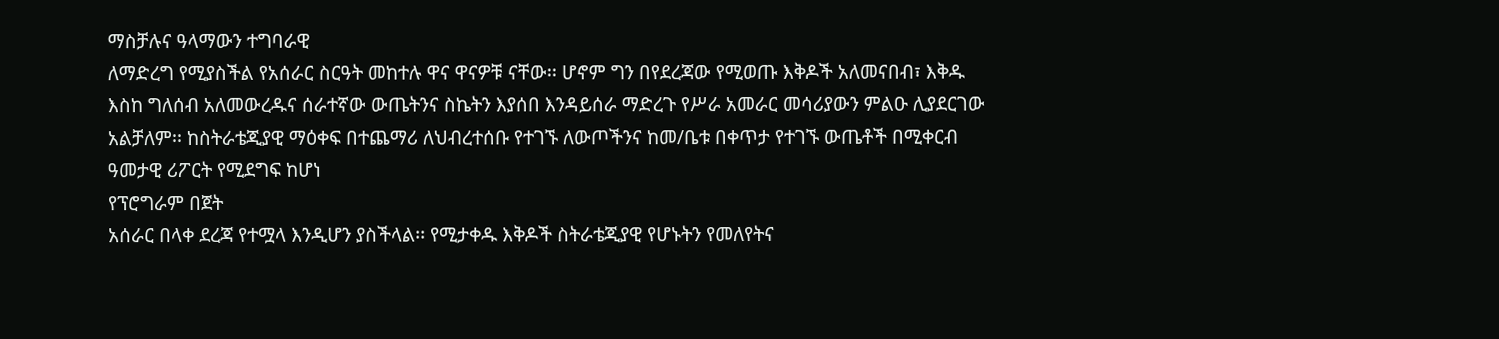ማስቻሉና ዓላማውን ተግባራዊ
ለማድረግ የሚያስችል የአሰራር ስርዓት መከተሉ ዋና ዋናዎቹ ናቸው፡፡ ሆኖም ግን በየደረጃው የሚወጡ እቅዶች አለመናበብ፣ እቅዱ
እስከ ግለሰብ አለመውረዱና ሰራተኛው ውጤትንና ስኬትን እያሰበ እንዳይሰራ ማድረጉ የሥራ አመራር መሳሪያውን ምልዑ ሊያደርገው
አልቻለም፡፡ ከስትራቴጂያዊ ማዕቀፍ በተጨማሪ ለህብረተሰቡ የተገኙ ለውጦችንና ከመ/ቤቱ በቀጥታ የተገኙ ውጤቶች በሚቀርብ
ዓመታዊ ሪፖርት የሚደግፍ ከሆነ
የፕሮግራም በጀት
አሰራር በላቀ ደረጃ የተሟላ እንዲሆን ያስችላል፡፡ የሚታቀዱ እቅዶች ስትራቴጂያዊ የሆኑትን የመለየትና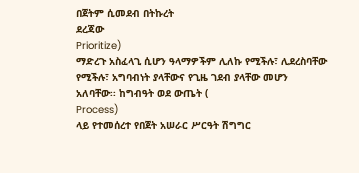በጀትም ሲመደብ በትኩረት
ደረጃው
Prioritize)
ማድረጉ አስፈላጊ ሲሆን ዓላማዎችም ሊለኩ የሚችሉ፣ ሊደረስባቸው የሚችሉ፣ አግባብነት ያላቸውና የጊዜ ገደብ ያላቸው መሆን
አለባቸው፡፡ ከግብዓት ወደ ውጤት (
Process)
ላይ የተመሰረተ የበጀት አሠራር ሥርዓት ሽግግር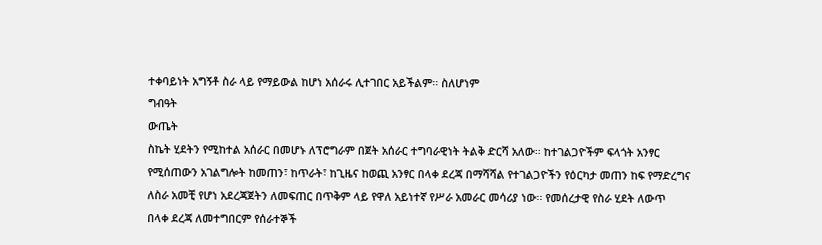ተቀባይነት አግኝቶ ስራ ላይ የማይውል ከሆነ አሰራሩ ሊተገበር አይችልም፡፡ ስለሆነም
ግብዓት
ውጤት
ስኬት ሂደትን የሚከተል አሰራር በመሆኑ ለፕሮግራም በጀት አሰራር ተግባራዊነት ትልቅ ድርሻ አለው፡፡ ከተገልጋዮችም ፍላጎት አንፃር
የሚሰጠውን አገልግሎት ከመጠን፣ ከጥራት፣ ከጊዜና ከወጪ አንፃር በላቀ ደረጃ በማሻሻል የተገልጋዮችን የዕርካታ መጠን ከፍ የማድረግና
ለስራ አመቺ የሆነ አደረጃጀትን ለመፍጠር በጥቅም ላይ የዋለ አይነተኛ የሥራ አመራር መሳሪያ ነው፡፡ የመሰረታዊ የስራ ሂደት ለውጥ
በላቀ ደረጃ ለመተግበርም የሰራተኞች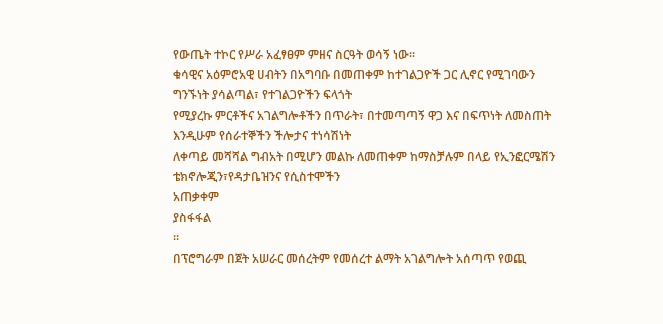የውጤት ተኮር የሥራ አፈፃፀም ምዘና ስርዓት ወሳኝ ነው፡፡
ቁሳዊና አዕምሮአዊ ሀብትን በአግባቡ በመጠቀም ከተገልጋዮች ጋር ሊኖር የሚገባውን ግንኙነት ያሳልጣል፣ የተገልጋዮችን ፍላጎት
የሚያረኩ ምርቶችና አገልግሎቶችን በጥራት፣ በተመጣጣኝ ዋጋ እና በፍጥነት ለመስጠት እንዲሁም የሰራተኞችን ችሎታና ተነሳሽነት
ለቀጣይ መሻሻል ግብአት በሚሆን መልኩ ለመጠቀም ከማስቻሉም በላይ የኢንፎርሜሽን ቴክኖሎጂን፣የዳታቤዝንና የሲስተሞችን
አጠቃቀም
ያስፋፋል
፡፡
በፕሮግራም በጀት አሠራር መሰረትም የመሰረተ ልማት አገልግሎት አሰጣጥ የወጪ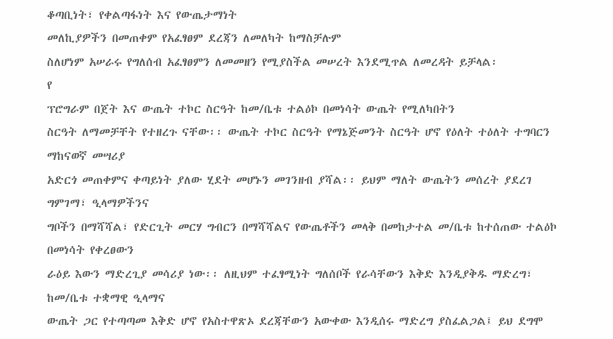ቆጣቢነት፣ የቀልጣፋነት እና የውጤታማነት
መለኪያዎችን በመጠቀም የአፈፃፀም ደረጃን ለመለካት ከማስቻሉም
ስለሆነም አሠራሩ የግለሰብ አፈፃፀምን ለመመዘን የሚያስችል መሠረት እንደሚጥል ለመረዳት ይቻላል፡
የ
ፕሮግራም በጀት እና ውጤት ተኮር ስርዓት ከመ/ቤቱ ተልዕኮ በመነሳት ውጤት የሚለካበትን
ስርዓት ለማመቻቸት የተዘረጉ ናቸው፡፡ ውጤት ተኮር ስርዓት የማኔጅመንት ስርዓት ሆኖ የዕለት ተዕለት ተግባርን ማከናወኛ መሣሪያ
አድርጎ መጠቀምና ቀጣይነት ያለው ሂደት መሆኑን መገንዘብ ያሻል፡፡ ይህም ማለት ውጤትን መሰረት ያደረገ ግምገማ፣ ዒላማዎችንና
ግቦችን በማሻሻል፣ የድርጊት መርሃ ግብርን በማሻሻልና የውጤቶችን መላቅ በመከታተል መ/ቤቱ ከተሰጠው ተልዕኮ በመነሳት የቀረፀውን
ራዕይ እውን ማድረጊያ መሳሪያ ነው፡፡ ለዚህም ተፈፃሚነት ግለሰቦች የራሳቸውን እቅድ እንዲያቅዱ ማድረግ፣ ከመ/ቤቱ ተቋማዊ ዒላማና
ውጤት ጋር የተጣጣመ እቅድ ሆኖ የአስተዋጽኦ ደረጃቸውን አውቀው እንዲሰሩ ማድረግ ያስፈልጋል፤ ይህ ደግሞ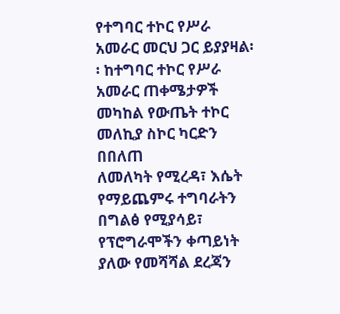የተግባር ተኮር የሥራ
አመራር መርህ ጋር ይያያዛል፡፡ ከተግባር ተኮር የሥራ አመራር ጠቀሜታዎች መካከል የውጤት ተኮር መለኪያ ስኮር ካርድን በበለጠ
ለመለካት የሚረዳ፣ እሴት የማይጨምሩ ተግባራትን በግልፅ የሚያሳይ፣ የፕሮግራሞችን ቀጣይነት ያለው የመሻሻል ደረጃን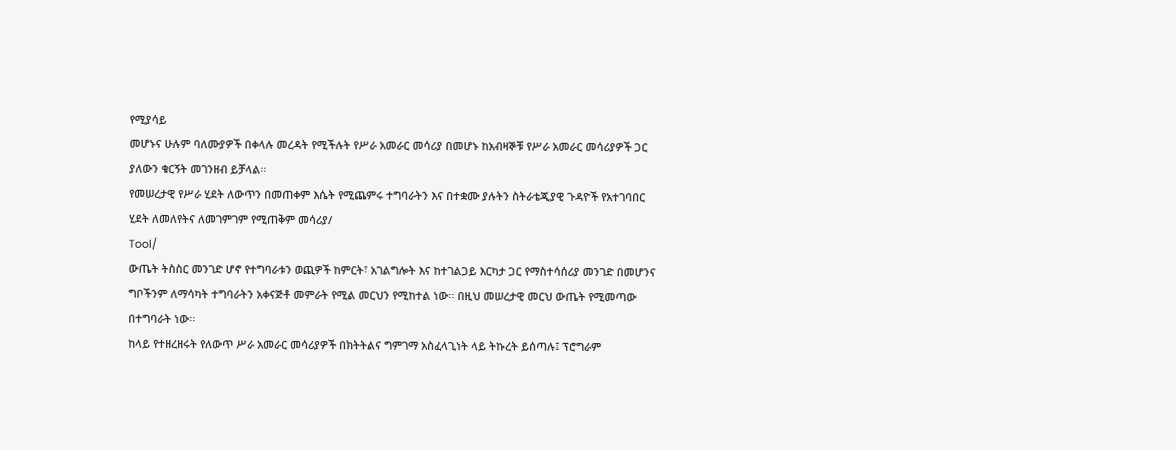የሚያሳይ
መሆኑና ሁሉም ባለሙያዎች በቀላሉ መረዳት የሚችሉት የሥራ አመራር መሳሪያ በመሆኑ ከአብዛኞቹ የሥራ አመራር መሳሪያዎች ጋር
ያለውን ቁርኝት መገንዘብ ይቻላል፡፡
የመሠረታዊ የሥራ ሂደት ለውጥን በመጠቀም እሴት የሚጨምሩ ተግባራትን እና በተቋሙ ያሉትን ስትራቴጂያዊ ጉዳዮች የአተገባበር
ሂደት ለመለየትና ለመገምገም የሚጠቅም መሳሪያ/
Tool/
ውጤት ትስስር መንገድ ሆኖ የተግባራቱን ወጪዎች ከምርት፣ አገልግሎት እና ከተገልጋይ እርካታ ጋር የማስተሳሰሪያ መንገድ በመሆንና
ግቦችንም ለማሳካት ተግባራትን አቀናጅቶ መምራት የሚል መርህን የሚከተል ነው፡፡ በዚህ መሠረታዊ መርህ ውጤት የሚመጣው
በተግባራት ነው፡፡
ከላይ የተዘረዘሩት የለውጥ ሥራ አመራር መሳሪያዎች በክትትልና ግምገማ አስፈላጊነት ላይ ትኩረት ይሰጣሉ፤ ፕሮግራም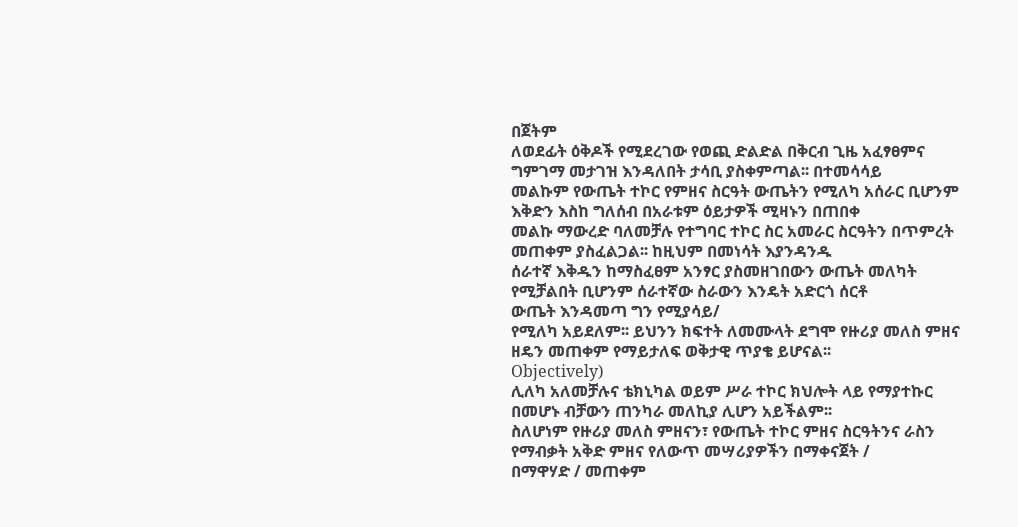በጀትም
ለወደፊት ዕቅዶች የሚደረገው የወጪ ድልድል በቅርብ ጊዜ አፈፃፀምና ግምገማ መታገዝ እንዳለበት ታሳቢ ያስቀምጣል፡፡ በተመሳሳይ
መልኩም የውጤት ተኮር የምዘና ስርዓት ውጤትን የሚለካ አሰራር ቢሆንም እቅድን እስከ ግለሰብ በአራቱም ዕይታዎች ሚዛኑን በጠበቀ
መልኩ ማውረድ ባለመቻሉ የተግባር ተኮር ስር አመራር ስርዓትን በጥምረት መጠቀም ያስፈልጋል፡፡ ከዚህም በመነሳት እያንዳንዱ
ሰራተኛ እቅዱን ከማስፈፀም አንፃር ያስመዘገበውን ውጤት መለካት የሚቻልበት ቢሆንም ሰራተኛው ስራውን እንዴት አድርጎ ሰርቶ
ውጤት እንዳመጣ ግን የሚያሳይ/
የሚለካ አይደለም፡፡ ይህንን ክፍተት ለመሙላት ደግሞ የዙሪያ መለስ ምዘና ዘዴን መጠቀም የማይታለፍ ወቅታዊ ጥያቄ ይሆናል፡፡
Objectively)
ሊለካ አለመቻሉና ቴክኒካል ወይም ሥራ ተኮር ክህሎት ላይ የማያተኩር በመሆኑ ብቻውን ጠንካራ መለኪያ ሊሆን አይችልም፡፡
ስለሆነም የዙሪያ መለስ ምዘናን፣ የውጤት ተኮር ምዘና ስርዓትንና ራስን የማብቃት አቅድ ምዘና የለውጥ መሣሪያዎችን በማቀናጀት /
በማዋሃድ / መጠቀም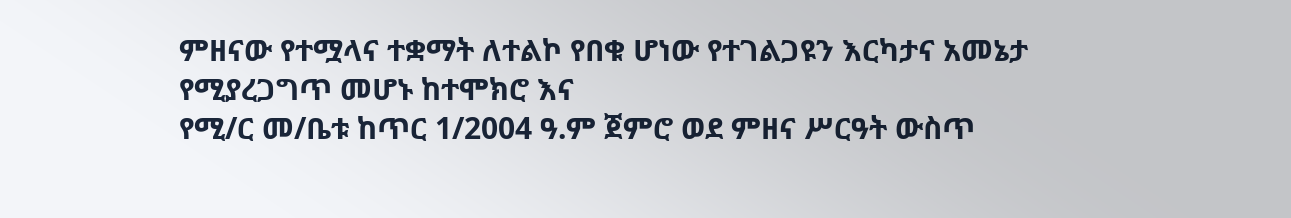ምዘናው የተሟላና ተቋማት ለተልኮ የበቁ ሆነው የተገልጋዩን እርካታና አመኔታ የሚያረጋግጥ መሆኑ ከተሞክሮ እና
የሚ/ር መ/ቤቱ ከጥር 1/2004 ዓ.ም ጀምሮ ወደ ምዘና ሥርዓት ውስጥ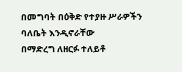በመግባት በዕቅድ የተያዙ ሥራዎችን ባለቤት እንዲኖራቸው
በማድረግ ለዘርፉ ተለይቶ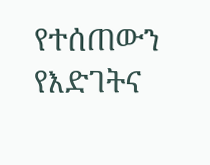የተሰጠውን የእድገትና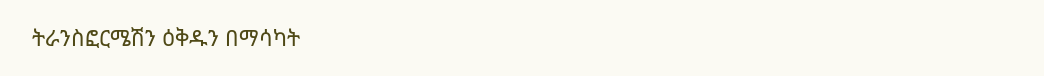ትራንስፎርሜሽን ዕቅዱን በማሳካት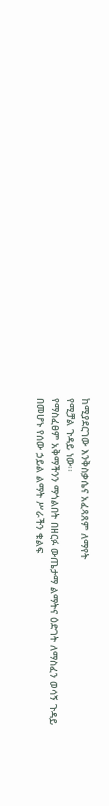ከሚያደርገው እንቅስቃሴና አፈጻጸም ለማየት
የሚቻል ጉዳይ ነው፡፡
የማስፈፀም አቅማችንን ማጎልበት በዘርፉ ውጤታማ ልማትና ዕድገት ለማስፈን ወሳኝ ጉዳይ በመሆኑ የሰው ኃይል ልማት ሥራችን ቁልፍ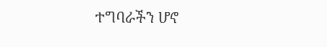ተግባራችን ሆኖ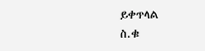ይቀጥላል
ስ.ቁ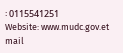፡ 0115541251
Website: www.mudc.gov.et
mail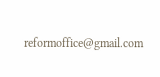reformoffice@gmail.com